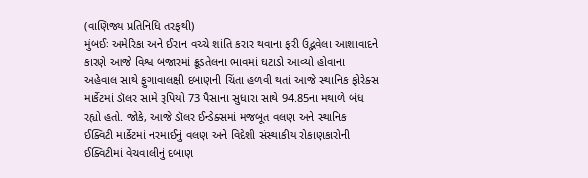(વાણિજ્ય પ્રતિનિધિ તરફથી)
મુંબઈઃ અમેરિકા અને ઈરાન વચ્ચે શાંતિ કરાર થવાના ફરી ઉદ્ભવેલા આશાવાદને કારણે આજે વિશ્વ બજારમાં ક્રૂડતેલના ભાવમાં ઘટાડો આવ્યો હોવાના અહેવાલ સાથે ફુગાવાલક્ષી દબાણની ચિંતા હળવી થતાં આજે સ્થાનિક ફોરેક્સ માર્કેટમાં ડૉલર સામે રૂપિયો 73 પૈસાના સુધારા સાથે 94.85ના મથાળે બંધ રહ્યો હતો. જોકે, આજે ડૉલર ઈન્ડેક્સમાં મજબૂત વલણ અને સ્થાનિક ઈક્વિટી માર્કેટમાં નરમાઈનું વલણ અને વિદેશી સંસ્થાકીય રોકાણકારોની ઈક્વિટીમાં વેચવાલીનું દબાણ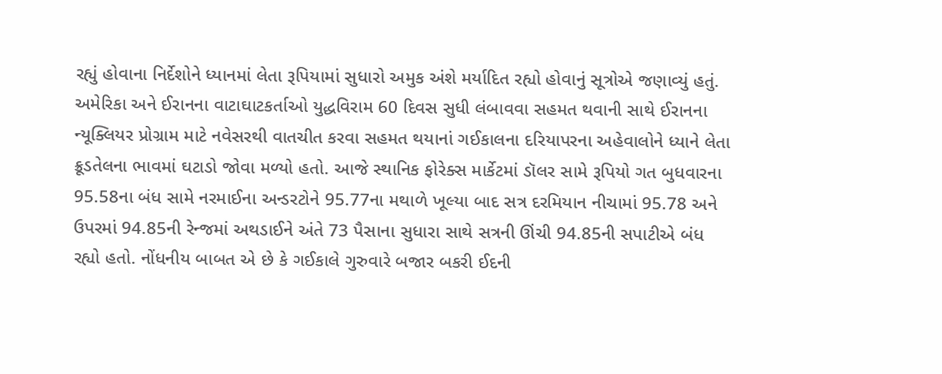રહ્યું હોવાના નિર્દેશોને ધ્યાનમાં લેતા રૂપિયામાં સુધારો અમુક અંશે મર્યાદિત રહ્યો હોવાનું સૂત્રોએ જણાવ્યું હતું.
અમેરિકા અને ઈરાનના વાટાઘાટકર્તાઓ યુદ્ધવિરામ 60 દિવસ સુધી લંબાવવા સહમત થવાની સાથે ઈરાનના ન્યૂક્લિયર પ્રોગ્રામ માટે નવેસરથી વાતચીત કરવા સહમત થયાનાં ગઈકાલના દરિયાપરના અહેવાલોને ધ્યાને લેતા ક્રૂડતેલના ભાવમાં ઘટાડો જોવા મળ્યો હતો. આજે સ્થાનિક ફોરેક્સ માર્કેટમાં ડૉલર સામે રૂપિયો ગત બુધવારના 95.58ના બંધ સામે નરમાઈના અન્ડરટોને 95.77ના મથાળે ખૂલ્યા બાદ સત્ર દરમિયાન નીચામાં 95.78 અને ઉપરમાં 94.85ની રેન્જમાં અથડાઈને અંતે 73 પૈસાના સુધારા સાથે સત્રની ઊંચી 94.85ની સપાટીએ બંધ રહ્યો હતો. નોંધનીય બાબત એ છે કે ગઈકાલે ગુરુવારે બજાર બકરી ઈદની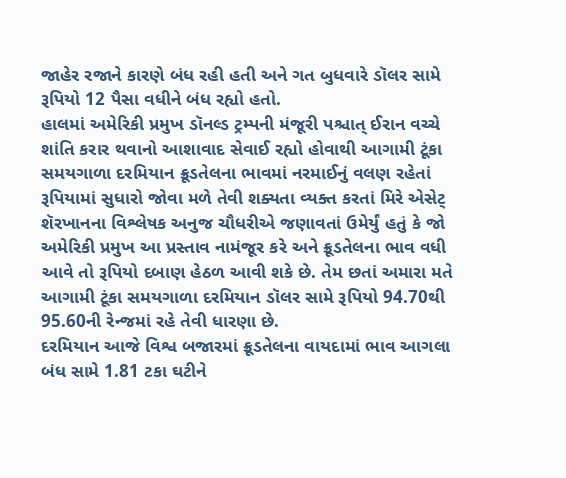જાહેર રજાને કારણે બંધ રહી હતી અને ગત બુધવારે ડૉલર સામે રૂપિયો 12 પૈસા વધીને બંધ રહ્યો હતો.
હાલમાં અમેરિકી પ્રમુખ ડૉનલ્ડ ટ્રમ્પની મંજૂરી પશ્ચાત્ ઈરાન વચ્ચે શાંતિ કરાર થવાનો આશાવાદ સેવાઈ રહ્યો હોવાથી આગામી ટૂંકા સમયગાળા દરમિયાન ક્રૂડતેલના ભાવમાં નરમાઈનું વલણ રહેતાં રૂપિયામાં સુધારો જોવા મળે તેવી શક્યતા વ્યક્ત કરતાં મિરે એસેટ્ શૅરખાનના વિશ્લેષક અનુજ ચૌધરીએ જણાવતાં ઉમેર્યું હતું કે જો અમેરિકી પ્રમુખ આ પ્રસ્તાવ નામંજૂર કરે અને ક્રૂડતેલના ભાવ વધી આવે તો રૂપિયો દબાણ હેઠળ આવી શકે છે. તેમ છતાં અમારા મતે આગામી ટૂંકા સમયગાળા દરમિયાન ડૉલર સામે રૂપિયો 94.70થી 95.60ની રેન્જમાં રહે તેવી ધારણા છે.
દરમિયાન આજે વિશ્વ બજારમાં ક્રૂડતેલના વાયદામાં ભાવ આગલા બંધ સામે 1.81 ટકા ઘટીને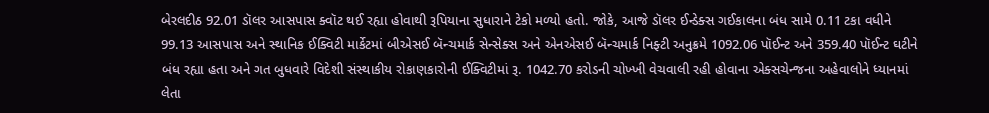બેરલદીઠ 92.01 ડૉલર આસપાસ ક્વૉટ થઈ રહ્યા હોવાથી રૂપિયાના સુધારાને ટેકો મળ્યો હતો. જોકે, આજે ડૉલર ઈન્ડેક્સ ગઈકાલના બંધ સામે 0.11 ટકા વધીને 99.13 આસપાસ અને સ્થાનિક ઈક્વિટી માર્કેટમાં બીએસઈ બૅન્ચમાર્ક સેન્સેક્સ અને એનએસઈ બૅન્ચમાર્ક નિફ્ટી અનુક્રમે 1092.06 પૉઈન્ટ અને 359.40 પૉઈન્ટ ઘટીને બંધ રહ્યા હતા અને ગત બુધવારે વિદેશી સંસ્થાકીય રોકાણકારોની ઈક્વિટીમાં રૂ. 1042.70 કરોડની ચોખ્ખી વેચવાલી રહી હોવાના એક્સચેન્જના અહેવાલોને ધ્યાનમાં લેતા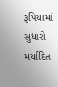રૂપિયામાં સુધારો મર્યાદિત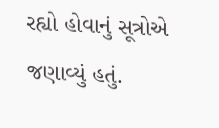રહ્યો હોવાનું સૂત્રોએ જણાવ્યું હતું.